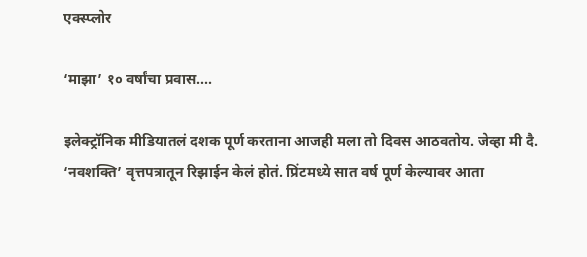एक्स्प्लोर

‘माझा’ १० वर्षांचा प्रवास....

इलेक्ट्रॉनिक मीडियातलं दशक पूर्ण करताना आजही मला तो दिवस आठवतोय. जेव्हा मी दै. ‘नवशक्ति’ वृत्तपत्रातून रिझाईन केलं होतं. प्रिंटमध्ये सात वर्ष पूर्ण केल्यावर आता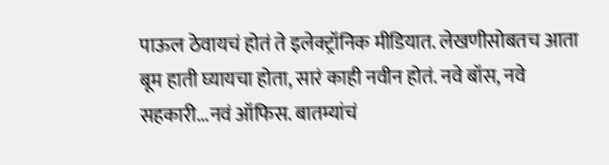पाऊल ठेवायचं होतं ते इलेक्ट्रॉनिक मीडियात. लेखणीसोबतच आता बूम हाती घ्यायचा होता, सारं काही नवीन होतं. नवे बॉस, नवे सहकारी...नवं ऑफिस. बातम्यांचं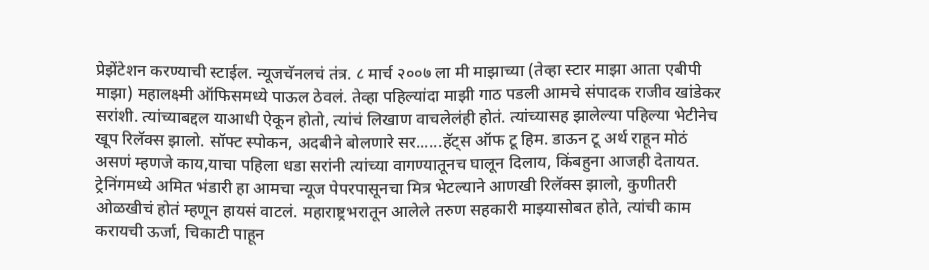प्रेझेंटेशन करण्याची स्टाईल. न्यूजचॅनलचं तंत्र. ८ मार्च २००७ ला मी माझाच्या (तेव्हा स्टार माझा आता एबीपी माझा) महालक्ष्मी ऑफिसमध्ये पाऊल ठेवलं. तेव्हा पहिल्यांदा माझी गाठ पडली आमचे संपादक राजीव खांडेकर सरांशी. त्यांच्याबद्दल याआधी ऐकून होतो, त्यांचं लिखाण वाचलेलंही होतं. त्यांच्यासह झालेल्या पहिल्या भेटीनेच खूप रिलॅक्स झालो. सॉफ्ट स्पोकन, अदबीने बोलणारे सर......हॅट्स ऑफ टू हिम. डाऊन टू अर्थ राहून मोठं असणं म्हणजे काय,याचा पहिला धडा सरांनी त्यांच्या वागण्यातूनच घालून दिलाय, किंबहुना आजही देतायत. ट्रेनिंगमध्ये अमित भंडारी हा आमचा न्यूज पेपरपासूनचा मित्र भेटल्याने आणखी रिलॅक्स झालो, कुणीतरी ओळखीचं होतं म्हणून हायसं वाटलं. महाराष्ट्रभरातून आलेले तरुण सहकारी माझ्यासोबत होते, त्यांची काम करायची ऊर्जा, चिकाटी पाहून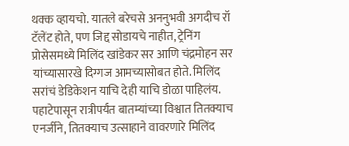थक्क व्हायचो. यातले बरेचसे अननुभवी अगदीच रॉ टॅलेंट होते, पण जिद्द सोडायचे नाहीत, ट्रेनिंग प्रोसेसमध्ये मिलिंद खांडेकर सर आणि चंद्रमोहन सर यांच्यासारखे दिग्गज आमच्यासोबत होते. मिलिंद सरांचं डेडिकेशन याचि देही याचि डोळा पाहिलंय. पहाटेपासून रात्रीपर्यंत बातम्यांच्या विश्वात तितक्याच एनर्जीने, तितक्याच उत्साहाने वावरणारे मिलिंद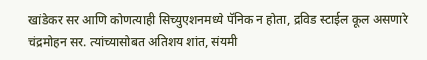खांडेकर सर आणि कोणत्याही सिच्युएशनमध्ये पॅनिक न होता, द्रविड स्टाईल कूल असणारे चंद्रमोहन सर. त्यांच्यासोबत अतिशय शांत, संयमी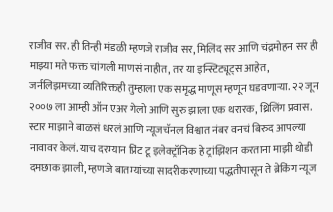राजीव सर. ही तिन्ही मंडळी म्हणजे राजीव सर, मिलिंद सर आणि चंद्रमोहन सर ही माझ्या मते फक्त चांगली माणसं नाहीत, तर या इन्स्टिट्यूट्स आहेत, जर्नलिझमच्या व्यतिरिक्तही तुम्हाला एक समृद्ध माणूस म्हणून घडवणाऱ्या. २२ जून २००७ ला आम्ही ऑन एअर गेलो आणि सुरु झाला एक थरारक, थ्रिलिंग प्रवास. स्टार माझाने बाळसं धरलं आणि न्यूजचॅनल विश्वात नंबर वनचं बिरुद आपल्या नावावर केलं. याच दरम्यान प्रिंट टू इलेक्ट्रॉनिक हे ट्रांझिशन करताना माझी थोडी दमछाक झाली, म्हणजे बातम्यांच्या सादरीकरणाच्या पद्धतीपासून ते ब्रेकिंग न्यूज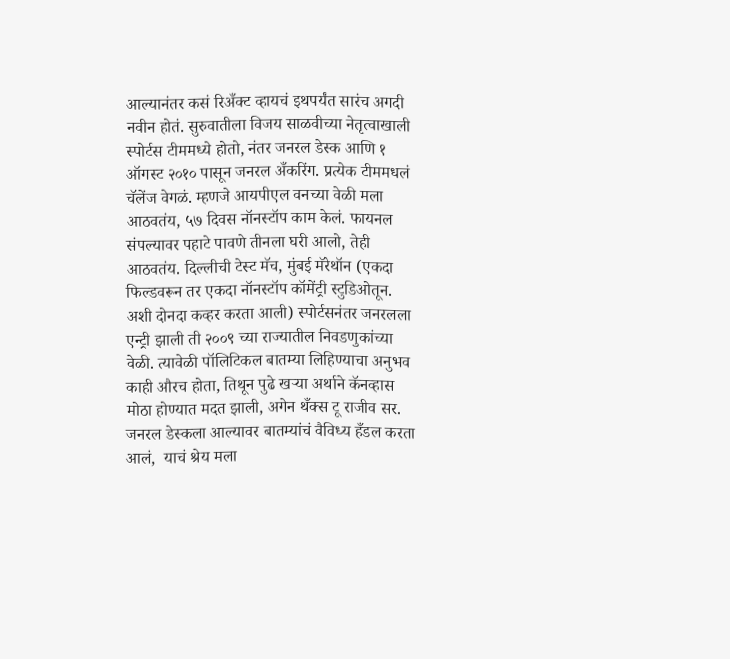आल्यानंतर कसं रिअँक्ट व्हायचं इथपर्यंत सारंच अगदी नवीन होतं. सुरुवातीला विजय साळवीच्या नेतृत्वाखाली स्पोर्टस टीममध्ये होतो, नंतर जनरल डेस्क आणि १ ऑगस्ट २०१० पासून जनरल अँकरिंग. प्रत्येक टीममधलं चॅलेंज वेगळं. म्हणजे आयपीएल वनच्या वेळी मला आठवतंय, ५७ दिवस नॉनस्टॉप काम केलं. फायनल संपल्यावर पहाटे पावणे तीनला घरी आलो, तेही आठवतंय. दिल्लीची टेस्ट मॅच, मुंबई मॅरेथॉन (एकदा फिल्डवरून तर एकदा नॉनस्टॉप कॉमेंट्री स्टुडिओतून. अशी दोनदा कव्हर करता आली) स्पोर्टसनंतर जनरलला एन्ट्री झाली ती २००९ च्या राज्यातील निवडणुकांच्या वेळी. त्यावेळी पॉलिटिकल बातम्या लिहिण्याचा अनुभव काही औरच होता, तिथून पुढे खऱ्या अर्थाने कॅनव्हास मोठा होण्यात मदत झाली, अगेन थँक्स टू राजीव सर. जनरल डेस्कला आल्यावर बातम्यांचं वैविध्य हँडल करता आलं,  याचं श्रेय मला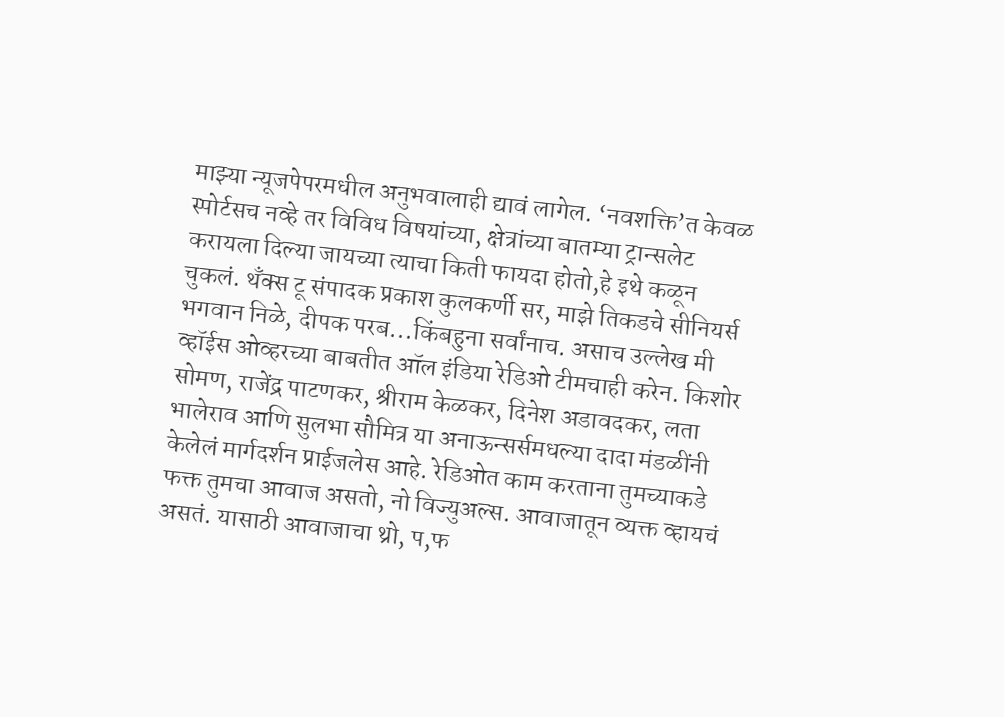माझ्या न्यूजपेपरमधील अनुभवालाही द्यावं लागेल. ‘नवशक्ति’त केवळ स्पोर्टसच नव्हे तर विविध विषयांच्या, क्षेत्रांच्या बातम्या ट्रान्सलेट करायला दिल्या जायच्या त्याचा किती फायदा होतो,हे इथे कळून चुकलं. थँक्स टू संपादक प्रकाश कुलकर्णी सर, माझे तिकडचे सीनियर्स भगवान निळे, दीपक परब...किंबहुना सर्वांनाच. असाच उल्लेख मी व्हॉईस ओव्हरच्या बाबतीत ऑल इंडिया रेडिओ टीमचाही करेन. किशोर सोमण, राजेंद्र पाटणकर, श्रीराम केळकर, दिनेश अडावदकर, लता भालेराव आणि सुलभा सौमित्र या अनाऊन्सर्समधल्या दादा मंडळींनी केलेलं मार्गदर्शन प्राईजलेस आहे. रेडिओत काम करताना तुमच्याकडे फक्त तुमचा आवाज असतो, नो विज्युअल्स. आवाजातून व्यक्त व्हायचं असतं. यासाठी आवाजाचा थ्रो, प,फ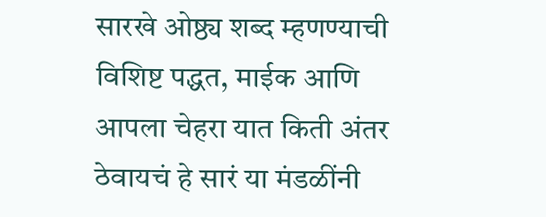सारखे ओष्ठ्य शब्द म्हणण्याची विशिष्ट पद्धत, माईक आणि आपला चेहरा यात किती अंतर ठेवायचं हे सारं या मंडळींनी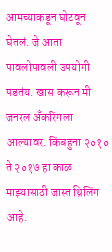आमच्याकडून घोटवून घेतलं. जे आता पावलोपावली उपयोगी पडतंय. खास करून मी जनरल अँकरिंगला आल्यावर. किंबहुना २०१० ते २०१७ हा काळ माझ्यासाठी जास्त थ्रिलिंग आहे.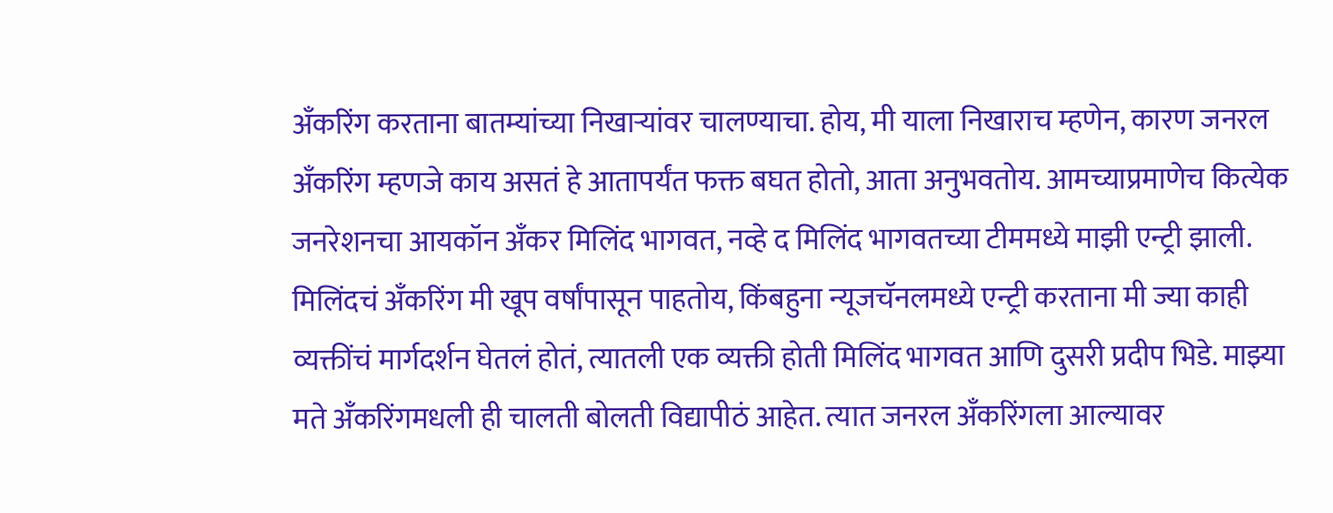अँकरिंग करताना बातम्यांच्या निखाऱ्यांवर चालण्याचा. होय, मी याला निखाराच म्हणेन, कारण जनरल अँकरिंग म्हणजे काय असतं हे आतापर्यंत फक्त बघत होतो, आता अनुभवतोय. आमच्याप्रमाणेच कित्येक जनरेशनचा आयकॉन अँकर मिलिंद भागवत, नव्हे द मिलिंद भागवतच्या टीममध्ये माझी एन्ट्री झाली. मिलिंदचं अँकरिंग मी खूप वर्षांपासून पाहतोय, किंबहुना न्यूजचॅनलमध्ये एन्ट्री करताना मी ज्या काही व्यक्तींचं मार्गदर्शन घेतलं होतं, त्यातली एक व्यक्ती होती मिलिंद भागवत आणि दुसरी प्रदीप भिडे. माझ्या मते अँकरिंगमधली ही चालती बोलती विद्यापीठं आहेत. त्यात जनरल अँकरिंगला आल्यावर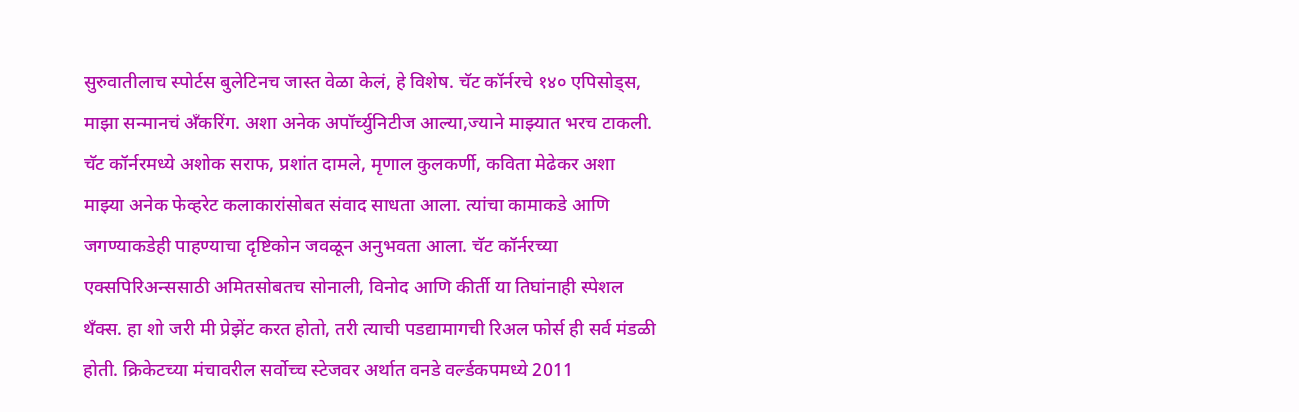सुरुवातीलाच स्पोर्टस बुलेटिनच जास्त वेळा केलं, हे विशेष. चॅट कॉर्नरचे १४० एपिसोड्स, माझा सन्मानचं अँकरिंग. अशा अनेक अपॉर्च्युनिटीज आल्या,ज्याने माझ्यात भरच टाकली. चॅट कॉर्नरमध्ये अशोक सराफ, प्रशांत दामले, मृणाल कुलकर्णी, कविता मेढेकर अशा माझ्या अनेक फेव्हरेट कलाकारांसोबत संवाद साधता आला. त्यांचा कामाकडे आणि जगण्याकडेही पाहण्याचा दृष्टिकोन जवळून अनुभवता आला. चॅट कॉर्नरच्या एक्सपिरिअन्ससाठी अमितसोबतच सोनाली, विनोद आणि कीर्ती या तिघांनाही स्पेशल थँक्स. हा शो जरी मी प्रेझेंट करत होतो, तरी त्याची पडद्यामागची रिअल फोर्स ही सर्व मंडळी होती. क्रिकेटच्या मंचावरील सर्वोच्च स्टेजवर अर्थात वनडे वर्ल्डकपमध्ये 2011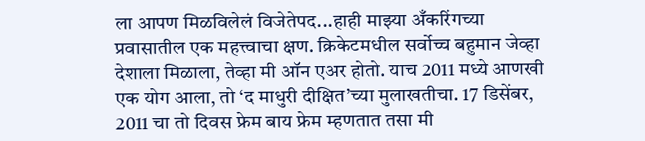ला आपण मिळविलेलं विजेतेपद...हाही माझ्या अँकरिंगच्या प्रवासातील एक महत्त्वाचा क्षण. क्रिकेटमधील सर्वोच्च बहुमान जेव्हा देशाला मिळाला, तेव्हा मी ऑन एअर होतो. याच 2011 मध्ये आणखी एक योग आला, तो ‘द माधुरी दीक्षित’च्या मुलाखतीचा. 17 डिसेंबर, 2011 चा तो दिवस फ्रेम बाय फ्रेम म्हणतात तसा मी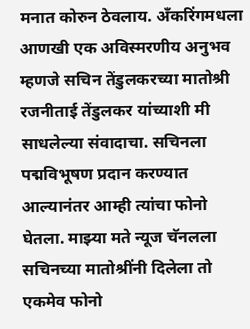मनात कोरुन ठेवलाय. अँकरिंगमधला आणखी एक अविस्मरणीय अनुभव म्हणजे सचिन तेंडुलकरच्या मातोश्री रजनीताई तेंडुलकर यांच्याशी मी साधलेल्या संवादाचा. सचिनला पद्मविभूषण प्रदान करण्यात आल्यानंतर आम्ही त्यांचा फोनो घेतला. माझ्या मते न्यूज चॅनलला सचिनच्या मातोश्रींनी दिलेला तो एकमेव फोनो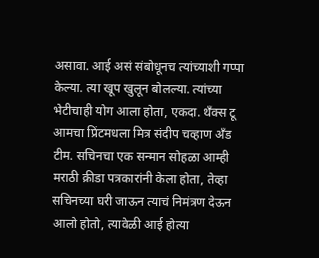असावा. आई असं संबोधूनच त्यांच्याशी गप्पा केल्या. त्या खूप खुलून बोलल्या. त्यांच्या भेटीचाही योग आला होता, एकदा. थँक्स टू आमचा प्रिंटमधला मित्र संदीप चव्हाण अँड टीम. सचिनचा एक सन्मान सोहळा आम्ही मराठी क्रीडा पत्रकारांनी केला होता, तेव्हा सचिनच्या घरी जाऊन त्याचं निमंत्रण देऊन आलो होतो, त्यावेळी आई होत्या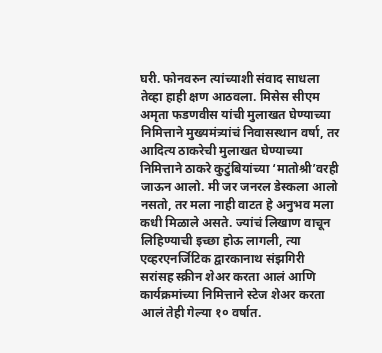घरी. फोनवरुन त्यांच्याशी संवाद साधला तेव्हा हाही क्षण आठवला. मिसेस सीएम अमृता फडणवीस यांची मुलाखत घेण्याच्या निमित्ताने मुख्यमंत्र्यांचं निवासस्थान वर्षा, तर आदित्य ठाकरेची मुलाखत घेण्याच्या निमित्ताने ठाकरे कुटुंबियांच्या ‘मातोश्री’वरही जाऊन आलो. मी जर जनरल डेस्कला आलो नसतो, तर मला नाही वाटत हे अनुभव मला कधी मिळाले असते. ज्यांचं लिखाण वाचून लिहिण्याची इच्छा होऊ लागली, त्या एव्हरएनर्जिटिक द्वारकानाथ संझगिरी सरांसह स्क्रीन शेअर करता आलं आणि कार्यक्रमांच्या निमित्ताने स्टेज शेअर करता आलं तेही गेल्या १० वर्षात.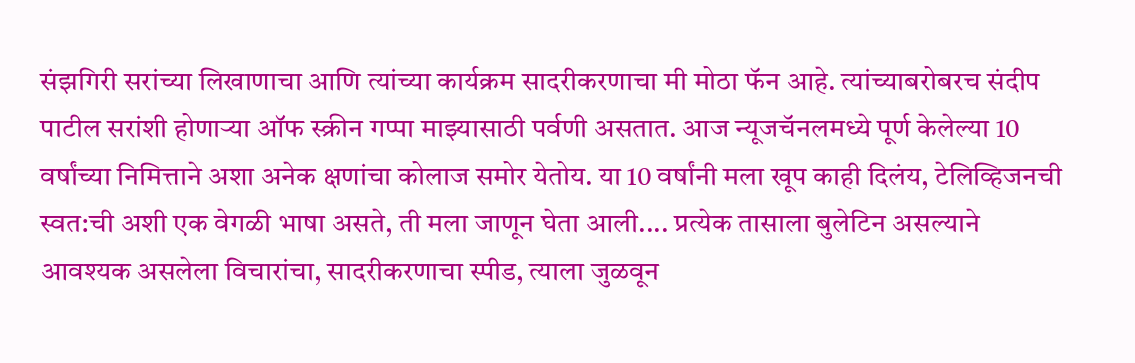संझगिरी सरांच्या लिखाणाचा आणि त्यांच्या कार्यक्रम सादरीकरणाचा मी मोठा फॅन आहे. त्यांच्याबरोबरच संदीप पाटील सरांशी होणाऱ्या ऑफ स्क्रीन गप्पा माझ्यासाठी पर्वणी असतात. आज न्यूजचॅनलमध्ये पूर्ण केलेल्या 10 वर्षांच्या निमित्ताने अशा अनेक क्षणांचा कोलाज समोर येतोय. या 10 वर्षांनी मला खूप काही दिलंय, टेलिव्हिजनची स्वत:ची अशी एक वेगळी भाषा असते, ती मला जाणून घेता आली.... प्रत्येक तासाला बुलेटिन असल्याने आवश्यक असलेला विचारांचा, सादरीकरणाचा स्पीड, त्याला जुळवून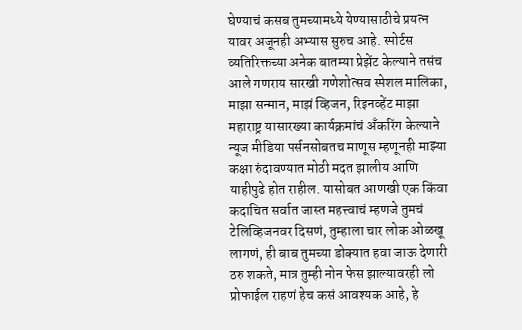घेण्याचं कसब तुमच्यामध्ये येण्यासाठीचे प्रयत्न यावर अजूनही अभ्यास सुरुच आहे. स्पोर्टस व्यतिरिक्तच्या अनेक बातम्या प्रेझेंट केल्याने तसंच आले गणराय सारखी गणेशोत्सव स्पेशल मालिका, माझा सन्मान, माझं व्हिजन, रिइनव्हेंट माझा महाराष्ट्र यासारख्या कार्यक्रमांचं अँकरिंग केल्याने न्यूज मीडिया पर्सनसोबतच माणूस म्हणूनही माझ्या कक्षा रुंदावण्यात मोठी मदत झालीय आणि याहीपुढे होत राहील. यासोबत आणखी एक किंवा कदाचित सर्वात जास्त महत्त्वाचं म्हणजे तुमचं टेलिव्हिजनवर दिसणं, तुम्हाला चार लोक ओळखू लागणं, ही बाब तुमच्या डोक्यात हवा जाऊ देणारी ठरु शकते, मात्र तुम्ही नोन फेस झाल्यावरही लो प्रोफाईल राहणं हेच कसं आवश्यक आहे, हे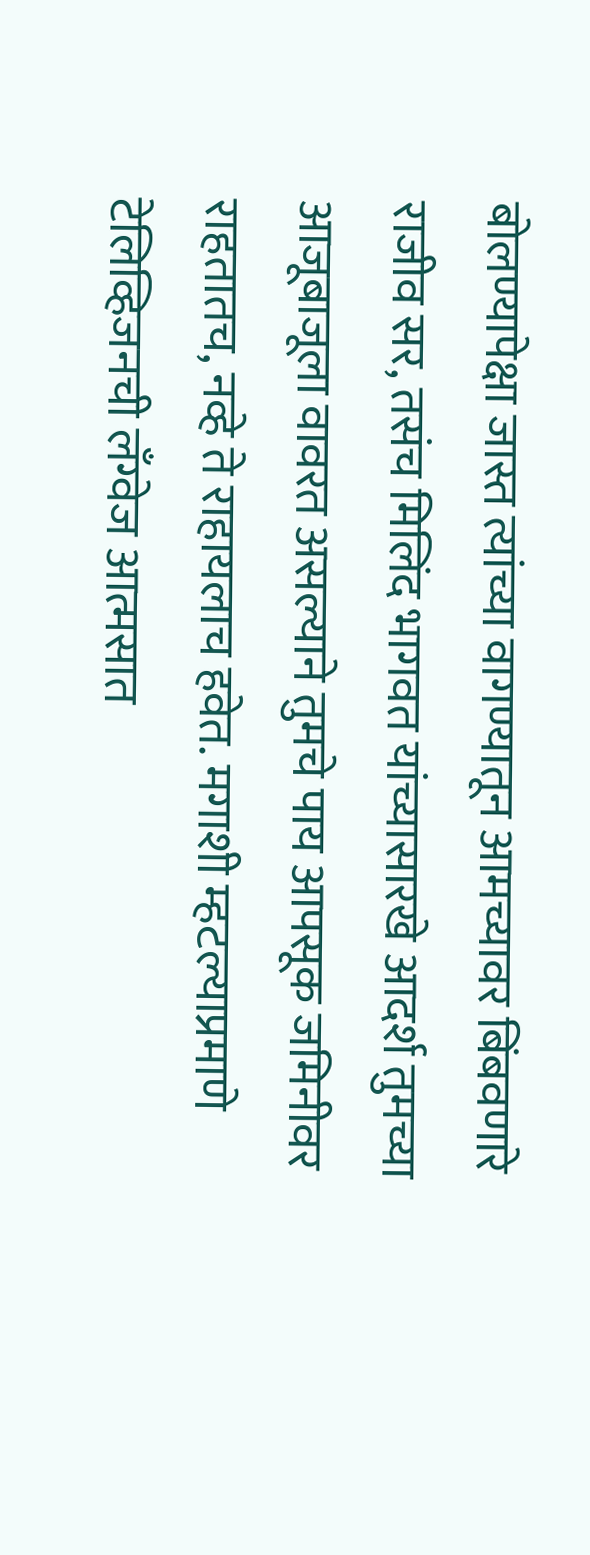बोलण्यापेक्षा जास्त त्यांच्या वागण्यातून आमच्यावर बिंबवणारे राजीव सर, तसंच मिलिंद भागवत यांच्यासारखे आदर्श तुमच्या आजूबाजूला वावरत असल्याने तुमचे पाय आपसूक जमिनीवर राहतातच, नव्हे ते राहायलाच हवेत. मगाशी म्हटल्याप्रमाणे टेलिव्हिजनची लँग्वेज आत्मसात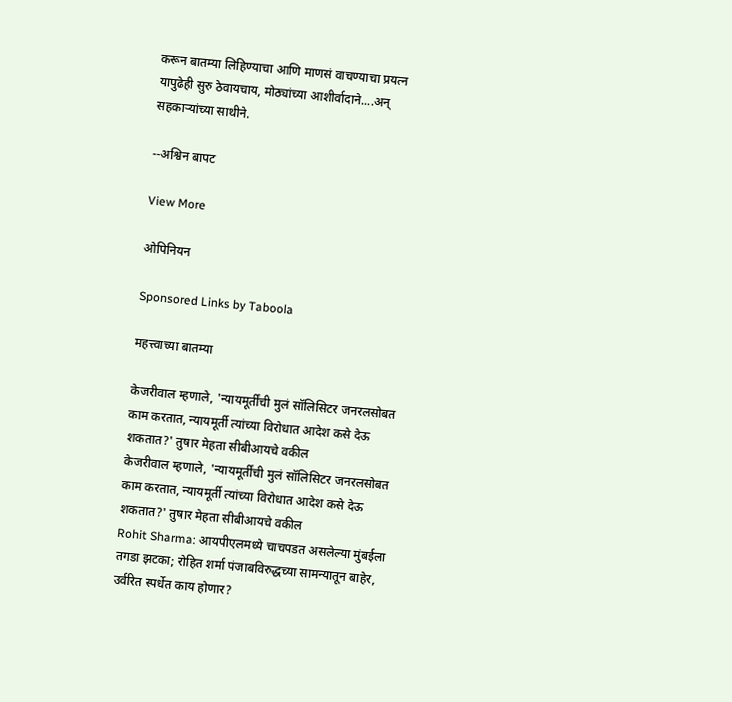करून बातम्या लिहिण्याचा आणि माणसं वाचण्याचा प्रयत्न यापुढेही सुरु ठेवायचाय, मोठ्यांच्या आशीर्वादाने....अन् सहकाऱ्यांच्या साथीने.

--अश्विन बापट

View More

ओपिनियन

Sponsored Links by Taboola

महत्त्वाच्या बातम्या

केजरीवाल म्हणाले, 'न्यायमूर्तींची मुलं सॉलिसिटर जनरलसोबत काम करतात, न्यायमूर्ती त्यांच्या विरोधात आदेश कसे देऊ शकतात?' तुषार मेहता सीबीआयचे वकील
केजरीवाल म्हणाले, 'न्यायमूर्तींची मुलं सॉलिसिटर जनरलसोबत काम करतात, न्यायमूर्ती त्यांच्या विरोधात आदेश कसे देऊ शकतात?' तुषार मेहता सीबीआयचे वकील
Rohit Sharma: आयपीएलमध्ये चाचपडत असलेल्या मुंबईला तगडा झटका; रोहित शर्मा पंजाबविरुद्धच्या सामन्यातून बाहेर, उर्वरित स्पर्धेत काय होणार?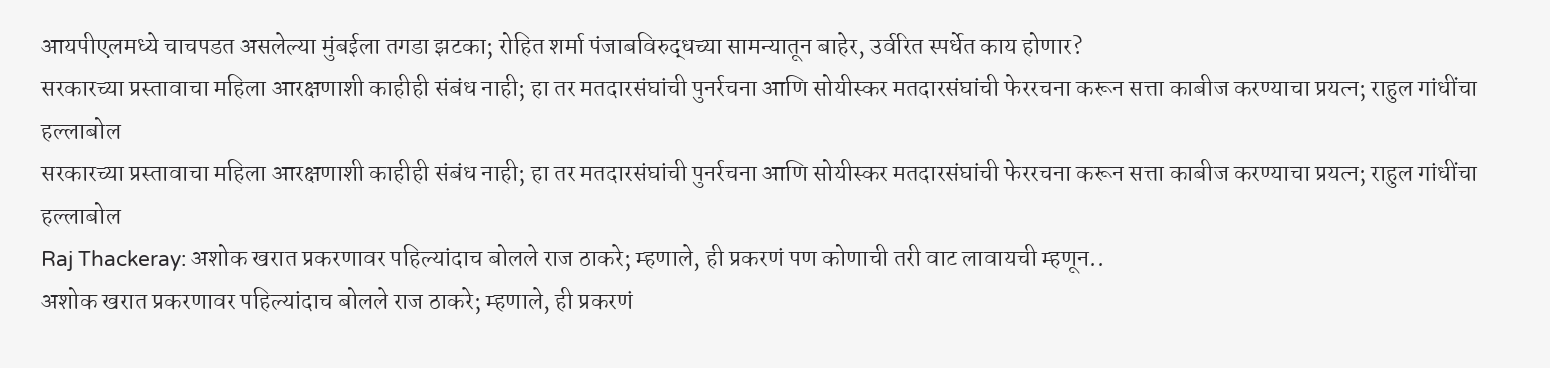आयपीएलमध्ये चाचपडत असलेल्या मुंबईला तगडा झटका; रोहित शर्मा पंजाबविरुद्धच्या सामन्यातून बाहेर, उर्वरित स्पर्धेत काय होणार?
सरकारच्या प्रस्तावाचा महिला आरक्षणाशी काहीही संबंध नाही; हा तर मतदारसंघांची पुनर्रचना आणि सोयीस्कर मतदारसंघांची फेररचना करून सत्ता काबीज करण्याचा प्रयत्न; राहुल गांधींचा हल्लाबोल
सरकारच्या प्रस्तावाचा महिला आरक्षणाशी काहीही संबंध नाही; हा तर मतदारसंघांची पुनर्रचना आणि सोयीस्कर मतदारसंघांची फेररचना करून सत्ता काबीज करण्याचा प्रयत्न; राहुल गांधींचा हल्लाबोल
Raj Thackeray: अशोक खरात प्रकरणावर पहिल्यांदाच बोलले राज ठाकरे; म्हणाले, ही प्रकरणं पण कोणाची तरी वाट लावायची म्हणून..
अशोक खरात प्रकरणावर पहिल्यांदाच बोलले राज ठाकरे; म्हणाले, ही प्रकरणं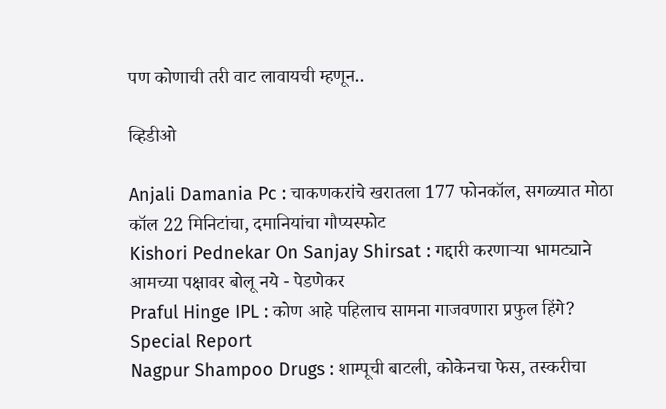पण कोणाची तरी वाट लावायची म्हणून..

व्हिडीओ

Anjali Damania Pc : चाकणकरांचे खरातला 177 फोनकॉल, सगळ्यात मोठा कॉल 22 मिनिटांचा, दमानियांचा गौप्यस्फोट
Kishori Pednekar On Sanjay Shirsat : गद्दारी करणाऱ्या भामट्याने आमच्या पक्षावर बोलू नये - पेडणेकर
Praful Hinge IPL : कोण आहे पहिलाच सामना गाजवणारा प्रफुल हिंगे? Special Report
Nagpur Shampoo Drugs : शाम्पूची बाटली, कोकेनचा फेस, तस्करीचा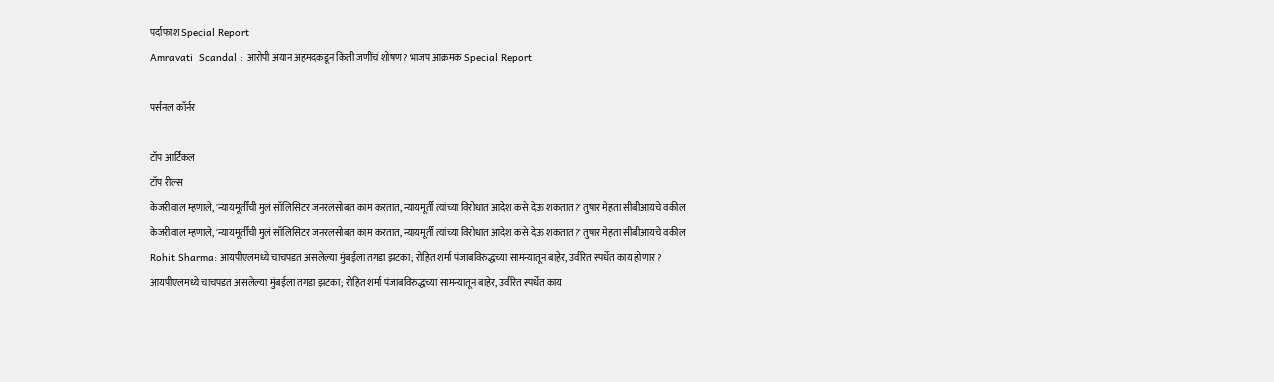पर्दाफाश Special Report
Amravati  Scandal : आरोपी अयान अहमदकडून किती जणींचं शोषण? भाजप आक्रमक Special Report

पर्सनल कॉर्नर

टॉप आर्टिकल
टॉप रील्स
केजरीवाल म्हणाले, 'न्यायमूर्तींची मुलं सॉलिसिटर जनरलसोबत काम करतात, न्यायमूर्ती त्यांच्या विरोधात आदेश कसे देऊ शकतात?' तुषार मेहता सीबीआयचे वकील
केजरीवाल म्हणाले, 'न्यायमूर्तींची मुलं सॉलिसिटर जनरलसोबत काम करतात, न्यायमूर्ती त्यांच्या विरोधात आदेश कसे देऊ शकतात?' तुषार मेहता सीबीआयचे वकील
Rohit Sharma: आयपीएलमध्ये चाचपडत असलेल्या मुंबईला तगडा झटका; रोहित शर्मा पंजाबविरुद्धच्या सामन्यातून बाहेर, उर्वरित स्पर्धेत काय होणार?
आयपीएलमध्ये चाचपडत असलेल्या मुंबईला तगडा झटका; रोहित शर्मा पंजाबविरुद्धच्या सामन्यातून बाहेर, उर्वरित स्पर्धेत काय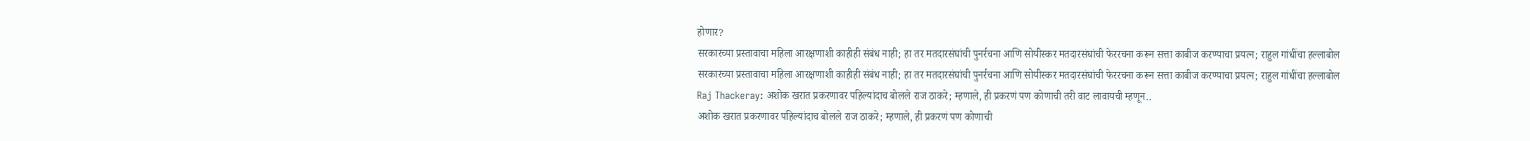होणार?
सरकारच्या प्रस्तावाचा महिला आरक्षणाशी काहीही संबंध नाही; हा तर मतदारसंघांची पुनर्रचना आणि सोयीस्कर मतदारसंघांची फेररचना करून सत्ता काबीज करण्याचा प्रयत्न; राहुल गांधींचा हल्लाबोल
सरकारच्या प्रस्तावाचा महिला आरक्षणाशी काहीही संबंध नाही; हा तर मतदारसंघांची पुनर्रचना आणि सोयीस्कर मतदारसंघांची फेररचना करून सत्ता काबीज करण्याचा प्रयत्न; राहुल गांधींचा हल्लाबोल
Raj Thackeray: अशोक खरात प्रकरणावर पहिल्यांदाच बोलले राज ठाकरे; म्हणाले, ही प्रकरणं पण कोणाची तरी वाट लावायची म्हणून..
अशोक खरात प्रकरणावर पहिल्यांदाच बोलले राज ठाकरे; म्हणाले, ही प्रकरणं पण कोणाची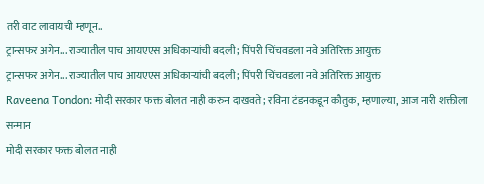तरी वाट लावायची म्हणून..
ट्रान्सफर अगेन... राज्यातील पाच आयएएस अधिकाऱ्यांची बदली; पिंपरी चिंचवडला नवे अतिरिक्त आयुक्त
ट्रान्सफर अगेन... राज्यातील पाच आयएएस अधिकाऱ्यांची बदली; पिंपरी चिंचवडला नवे अतिरिक्त आयुक्त
Raveena Tondon: मोदी सरकार फक्त बोलत नाही करुन दाखवते; रविना टंडनकडून कौतुक, म्हणाल्या, आज नारी शक्तीला सन्मान
मोदी सरकार फक्त बोलत नाही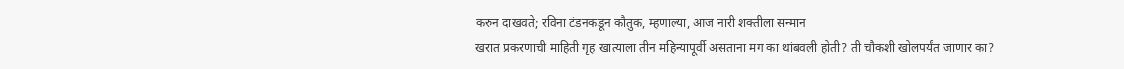करुन दाखवते; रविना टंडनकडून कौतुक, म्हणाल्या, आज नारी शक्तीला सन्मान
खरात प्रकरणाची माहिती गृह खात्याला तीन महिन्यापूर्वी असताना मग का थांबवली होती? ती चौकशी खोलपर्यंत जाणार का?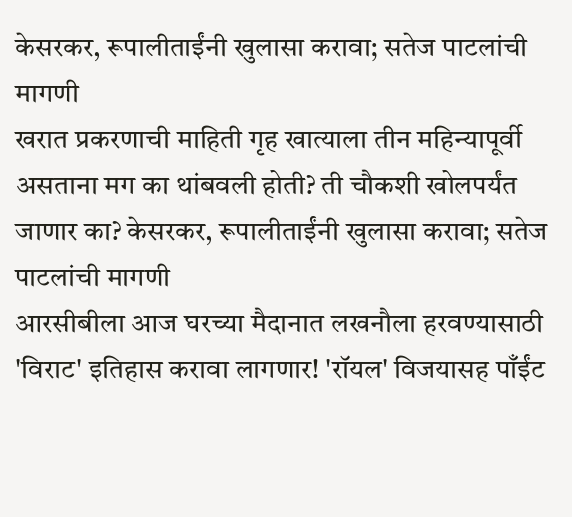केसरकर, रूपालीताईंनी खुलासा करावा; सतेज पाटलांची मागणी
खरात प्रकरणाची माहिती गृह खात्याला तीन महिन्यापूर्वी असताना मग का थांबवली होती? ती चौकशी खोलपर्यंत जाणार का? केसरकर, रूपालीताईंनी खुलासा करावा; सतेज पाटलांची मागणी
आरसीबीला आज घरच्या मैदानात लखनौला हरवण्यासाठी 'विराट' इतिहास करावा लागणार! 'रॉयल' विजयासह पाँईंट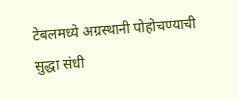टेबलमध्ये अग्रस्थानी पोहोचण्याची सुद्धा संधी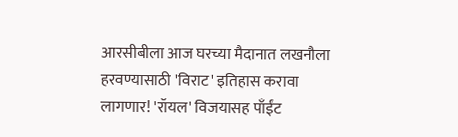आरसीबीला आज घरच्या मैदानात लखनौला हरवण्यासाठी 'विराट' इतिहास करावा लागणार! 'रॉयल' विजयासह पाँईंट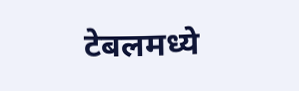टेबलमध्ये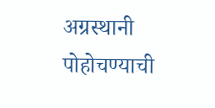अग्रस्थानी पोहोचण्याची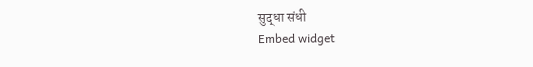सुद्धा संधी
Embed widget